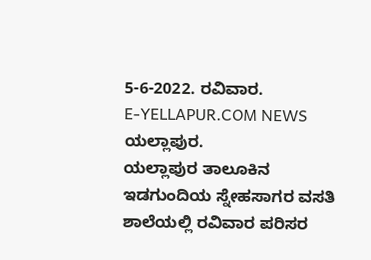5-6-2022. ರವಿವಾರ.
E-YELLAPUR.COM NEWS ಯಲ್ಲಾಪುರ.
ಯಲ್ಲಾಪುರ ತಾಲೂಕಿನ ಇಡಗುಂದಿಯ ಸ್ನೇಹಸಾಗರ ವಸತಿ ಶಾಲೆಯಲ್ಲಿ ರವಿವಾರ ಪರಿಸರ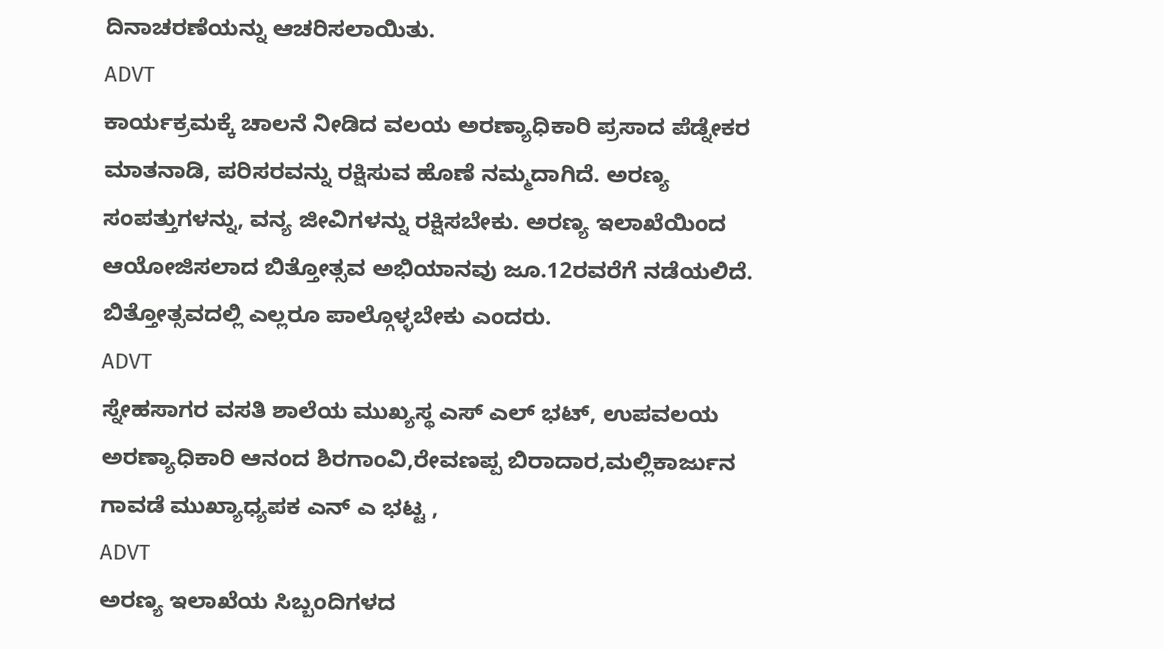ದಿನಾಚರಣೆಯನ್ನು ಆಚರಿಸಲಾಯಿತು.
ADVT
ಕಾರ್ಯಕ್ರಮಕ್ಕೆ ಚಾಲನೆ ನೀಡಿದ ವಲಯ ಅರಣ್ಯಾಧಿಕಾರಿ ಪ್ರಸಾದ ಪೆಡ್ನೇಕರ ಮಾತನಾಡಿ, ಪರಿಸರವನ್ನು ರಕ್ಷಿಸುವ ಹೊಣೆ ನಮ್ಮದಾಗಿದೆ. ಅರಣ್ಯ ಸಂಪತ್ತುಗಳನ್ನು, ವನ್ಯ ಜೀವಿಗಳನ್ನು ರಕ್ಷಿಸಬೇಕು. ಅರಣ್ಯ ಇಲಾಖೆಯಿಂದ ಆಯೋಜಿಸಲಾದ ಬಿತ್ತೋತ್ಸವ ಅಭಿಯಾನವು ಜೂ.12ರವರೆಗೆ ನಡೆಯಲಿದೆ. ಬಿತ್ತೋತ್ಸವದಲ್ಲಿ ಎಲ್ಲರೂ ಪಾಲ್ಗೊಳ್ಳಬೇಕು ಎಂದರು.
ADVT
ಸ್ನೇಹಸಾಗರ ವಸತಿ ಶಾಲೆಯ ಮುಖ್ಯಸ್ಥ ಎಸ್ ಎಲ್ ಭಟ್, ಉಪವಲಯ ಅರಣ್ಯಾಧಿಕಾರಿ ಆನಂದ ಶಿರಗಾಂವಿ,ರೇವಣಪ್ಪ ಬಿರಾದಾರ,ಮಲ್ಲಿಕಾರ್ಜುನ ಗಾವಡೆ ಮುಖ್ಯಾಧ್ಯಪಕ ಎನ್ ಎ ಭಟ್ಟ ,
ADVT
ಅರಣ್ಯ ಇಲಾಖೆಯ ಸಿಬ್ಬಂದಿಗಳದ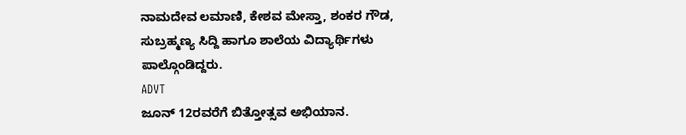ನಾಮದೇವ ಲಮಾಣಿ, ಕೇಶವ ಮೇಸ್ತಾ, ಶಂಕರ ಗೌಡ, ಸುಬ್ರಹ್ಮಣ್ಯ ಸಿದ್ದಿ ಹಾಗೂ ಶಾಲೆಯ ವಿದ್ಯಾರ್ಥಿಗಳು ಪಾಲ್ಗೊಂಡಿದ್ದರು.
ADVT
ಜೂನ್ 12ರವರೆಗೆ ಬಿತ್ತೋತ್ಸವ ಅಭಿಯಾನ.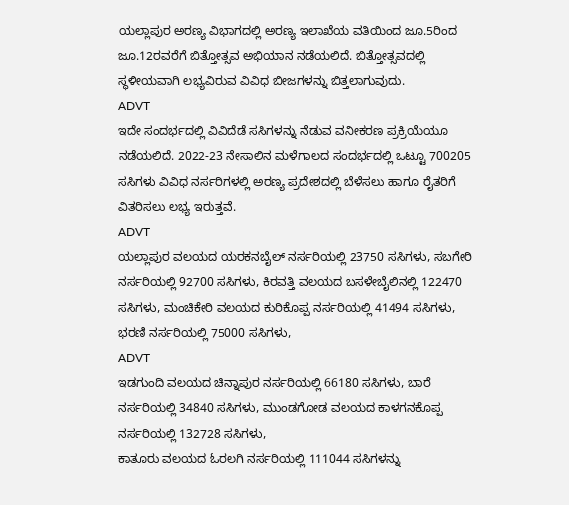ಯಲ್ಲಾಪುರ ಅರಣ್ಯ ವಿಭಾಗದಲ್ಲಿ ಅರಣ್ಯ ಇಲಾಖೆಯ ವತಿಯಿಂದ ಜೂ.5ರಿಂದ ಜೂ.12ರವರೆಗೆ ಬಿತ್ತೋತ್ಸವ ಅಭಿಯಾನ ನಡೆಯಲಿದೆ. ಬಿತ್ತೋತ್ಸವದಲ್ಲಿ ಸ್ಥಳೀಯವಾಗಿ ಲಭ್ಯವಿರುವ ವಿವಿಧ ಬೀಜಗಳನ್ನು ಬಿತ್ತಲಾಗುವುದು.
ADVT
ಇದೇ ಸಂದರ್ಭದಲ್ಲಿ ವಿವಿದೆಡೆ ಸಸಿಗಳನ್ನು ನೆಡುವ ವನೀಕರಣ ಪ್ರಕ್ರಿಯೆಯೂ ನಡೆಯಲಿದೆ. 2022-23 ನೇಸಾಲಿನ ಮಳೆಗಾಲದ ಸಂದರ್ಭದಲ್ಲಿ ಒಟ್ಟೂ 700205 ಸಸಿಗಳು ವಿವಿಧ ನರ್ಸರಿಗಳಲ್ಲಿ ಅರಣ್ಯ ಪ್ರದೇಶದಲ್ಲಿ ಬೆಳೆಸಲು ಹಾಗೂ ರೈತರಿಗೆ ವಿತರಿಸಲು ಲಭ್ಯ ಇರುತ್ತವೆ.
ADVT
ಯಲ್ಲಾಪುರ ವಲಯದ ಯರಕನಬೈಲ್ ನರ್ಸರಿಯಲ್ಲಿ 23750 ಸಸಿಗಳು, ಸಬಗೇರಿ ನರ್ಸರಿಯಲ್ಲಿ 92700 ಸಸಿಗಳು, ಕಿರವತ್ತಿ ವಲಯದ ಬಸಳೇಬೈಲಿನಲ್ಲಿ 122470 ಸಸಿಗಳು, ಮಂಚಿಕೇರಿ ವಲಯದ ಕುರಿಕೊಪ್ಪ ನರ್ಸರಿಯಲ್ಲಿ 41494 ಸಸಿಗಳು, ಭರಣಿ ನರ್ಸರಿಯಲ್ಲಿ 75000 ಸಸಿಗಳು,
ADVT
ಇಡಗುಂದಿ ವಲಯದ ಚಿನ್ನಾಪುರ ನರ್ಸರಿಯಲ್ಲಿ 66180 ಸಸಿಗಳು, ಬಾರೆ ನರ್ಸರಿಯಲ್ಲಿ 34840 ಸಸಿಗಳು, ಮುಂಡಗೋಡ ವಲಯದ ಕಾಳಗನಕೊಪ್ಪ ನರ್ಸರಿಯಲ್ಲಿ 132728 ಸಸಿಗಳು,
ಕಾತೂರು ವಲಯದ ಓರಲಗಿ ನರ್ಸರಿಯಲ್ಲಿ 111044 ಸಸಿಗಳನ್ನು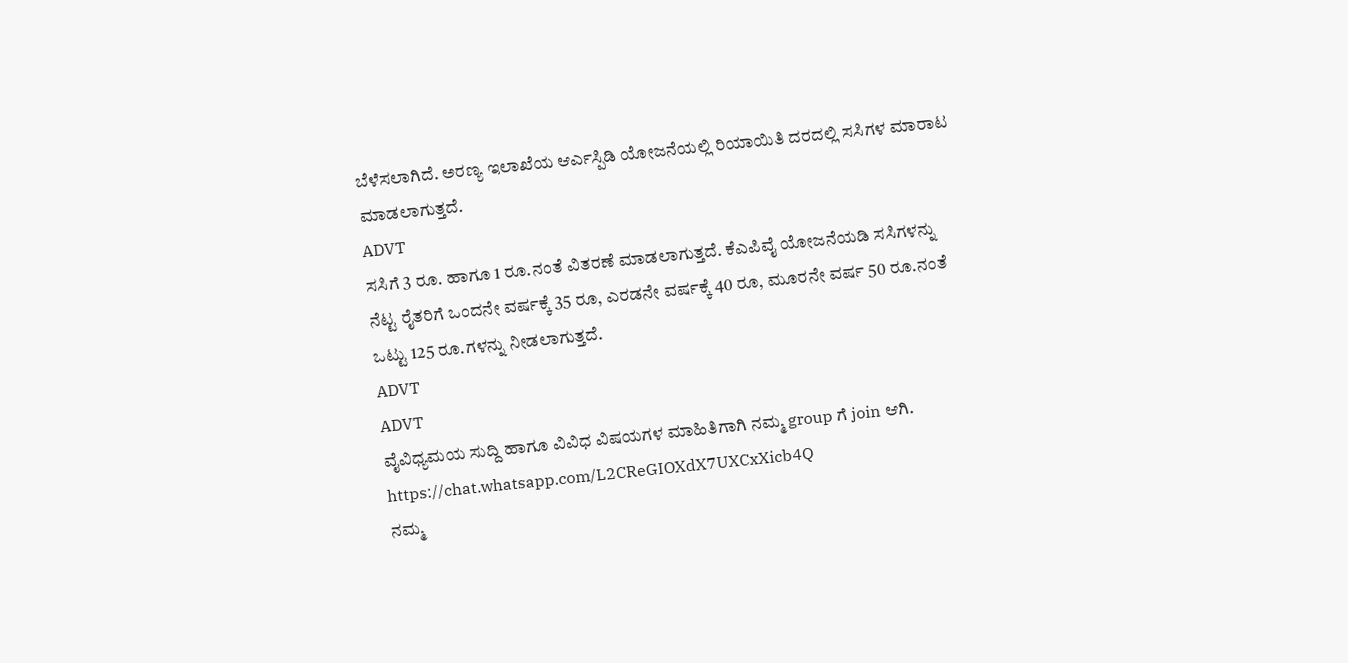ಬೆಳೆಸಲಾಗಿದೆ. ಅರಣ್ಯ ಇಲಾಖೆಯ ಆರ್ಎಸ್ಪಿಡಿ ಯೋಜನೆಯಲ್ಲಿ ರಿಯಾಯಿತಿ ದರದಲ್ಲಿ ಸಸಿಗಳ ಮಾರಾಟ ಮಾಡಲಾಗುತ್ತದೆ.
ADVT
ಸಸಿಗೆ 3 ರೂ. ಹಾಗೂ 1 ರೂ.ನಂತೆ ವಿತರಣೆ ಮಾಡಲಾಗುತ್ತದೆ. ಕೆಎಪಿವೈ ಯೋಜನೆಯಡಿ ಸಸಿಗಳನ್ನು ನೆಟ್ಟ ರೈತರಿಗೆ ಒಂದನೇ ವರ್ಷಕ್ಕೆ 35 ರೂ, ಎರಡನೇ ವರ್ಷಕ್ಕೆ 40 ರೂ, ಮೂರನೇ ವರ್ಷ 50 ರೂ.ನಂತೆ ಒಟ್ಟು 125 ರೂ.ಗಳನ್ನು ನೀಡಲಾಗುತ್ತದೆ.
ADVT
ADVT
ವೈವಿಧ್ಯಮಯ ಸುದ್ದಿ ಹಾಗೂ ವಿವಿಧ ವಿಷಯಗಳ ಮಾಹಿತಿಗಾಗಿ ನಮ್ಮ group ಗೆ join ಆಗಿ.
https://chat.whatsapp.com/L2CReGIOXdX7UXCxXicb4Q
ನಮ್ಮ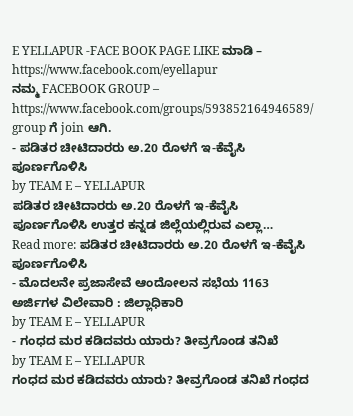E YELLAPUR -FACE BOOK PAGE LIKE ಮಾಡಿ – https://www.facebook.com/eyellapur
ನಮ್ಮ FACEBOOK GROUP – https://www.facebook.com/groups/593852164946589/
group ಗೆ join ಆಗಿ.
- ಪಡಿತರ ಚೀಟಿದಾರರು ಅ.20 ರೊಳಗೆ ಇ-ಕೆವೈಸಿ ಪೂರ್ಣಗೊಳಿಸಿ
by TEAM E – YELLAPUR
ಪಡಿತರ ಚೀಟಿದಾರರು ಅ.20 ರೊಳಗೆ ಇ-ಕೆವೈಸಿ ಪೂರ್ಣಗೊಳಿಸಿ ಉತ್ತರ ಕನ್ನಡ ಜಿಲ್ಲೆಯಲ್ಲಿರುವ ಎಲ್ಲಾ…
Read more: ಪಡಿತರ ಚೀಟಿದಾರರು ಅ.20 ರೊಳಗೆ ಇ-ಕೆವೈಸಿ ಪೂರ್ಣಗೊಳಿಸಿ
- ಮೊದಲನೇ ಪ್ರಜಾಸೇವೆ ಆಂದೋಲನ ಸಭೆಯ 1163 ಅರ್ಜಿಗಳ ವಿಲೇವಾರಿ : ಜಿಲ್ಲಾಧಿಕಾರಿ
by TEAM E – YELLAPUR
- ಗಂಧದ ಮರ ಕಡಿದವರು ಯಾರು? ತೀವ್ರಗೊಂಡ ತನಿಖೆ
by TEAM E – YELLAPUR
ಗಂಧದ ಮರ ಕಡಿದವರು ಯಾರು? ತೀವ್ರಗೊಂಡ ತನಿಖೆ ಗಂಧದ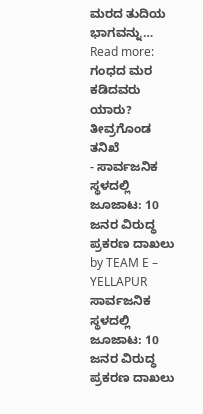ಮರದ ತುದಿಯ ಭಾಗವನ್ನು…
Read more: ಗಂಧದ ಮರ ಕಡಿದವರು ಯಾರು? ತೀವ್ರಗೊಂಡ ತನಿಖೆ
- ಸಾರ್ವಜನಿಕ ಸ್ಥಳದಲ್ಲಿ ಜೂಜಾಟ: 10 ಜನರ ವಿರುದ್ಧ ಪ್ರಕರಣ ದಾಖಲು
by TEAM E – YELLAPUR
ಸಾರ್ವಜನಿಕ ಸ್ಥಳದಲ್ಲಿ ಜೂಜಾಟ: 10 ಜನರ ವಿರುದ್ಧ ಪ್ರಕರಣ ದಾಖಲು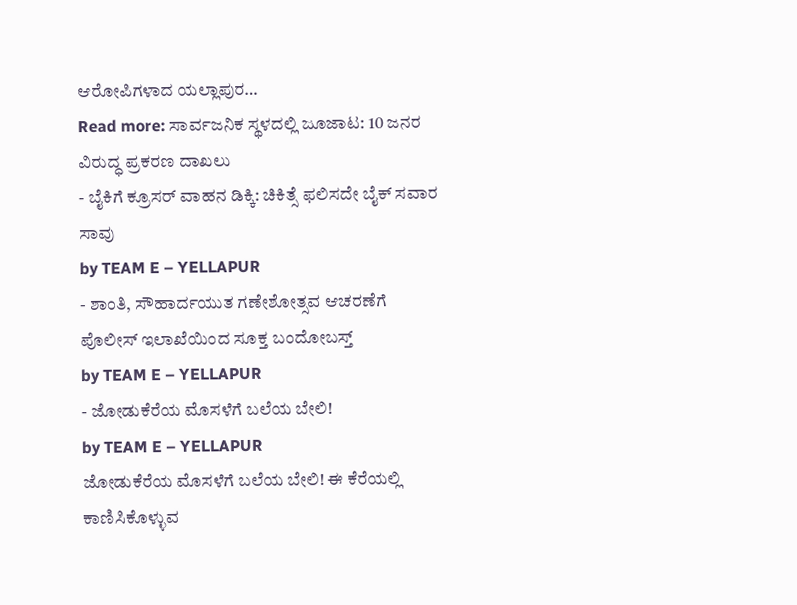ಆರೋಪಿಗಳಾದ ಯಲ್ಲಾಪುರ…
Read more: ಸಾರ್ವಜನಿಕ ಸ್ಥಳದಲ್ಲಿ ಜೂಜಾಟ: 10 ಜನರ ವಿರುದ್ಧ ಪ್ರಕರಣ ದಾಖಲು
- ಬೈಕಿಗೆ ಕ್ರೂಸರ್ ವಾಹನ ಡಿಕ್ಕಿ: ಚಿಕಿತ್ಸೆ ಫಲಿಸದೇ ಬೈಕ್ ಸವಾರ ಸಾವು
by TEAM E – YELLAPUR
- ಶಾಂತಿ, ಸೌಹಾರ್ದಯುತ ಗಣೇಶೋತ್ಸವ ಆಚರಣೆಗೆ ಪೊಲೀಸ್ ಇಲಾಖೆಯಿಂದ ಸೂಕ್ತ ಬಂದೋಬಸ್ತ್
by TEAM E – YELLAPUR
- ಜೋಡುಕೆರೆಯ ಮೊಸಳೆಗೆ ಬಲೆಯ ಬೇಲಿ!
by TEAM E – YELLAPUR
ಜೋಡುಕೆರೆಯ ಮೊಸಳೆಗೆ ಬಲೆಯ ಬೇಲಿ! ಈ ಕೆರೆಯಲ್ಲಿ ಕಾಣಿಸಿಕೊಳ್ಳುವ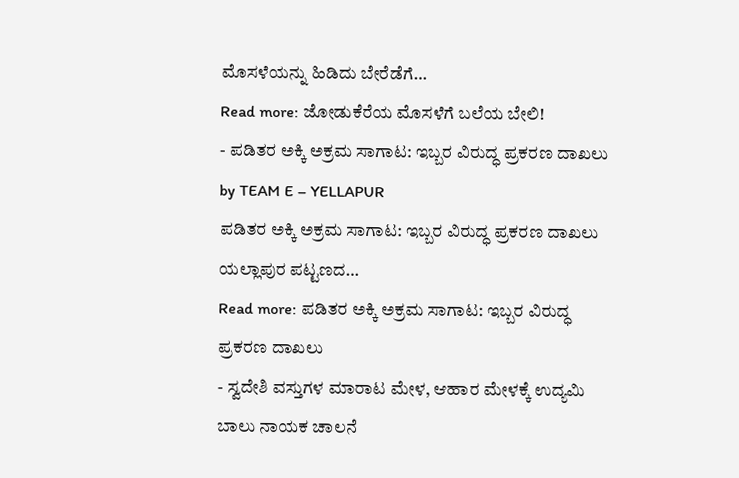ಮೊಸಳೆಯನ್ನು ಹಿಡಿದು ಬೇರೆಡೆಗೆ…
Read more: ಜೋಡುಕೆರೆಯ ಮೊಸಳೆಗೆ ಬಲೆಯ ಬೇಲಿ!
- ಪಡಿತರ ಅಕ್ಕಿ ಅಕ್ರಮ ಸಾಗಾಟ: ಇಬ್ಬರ ವಿರುದ್ಧ ಪ್ರಕರಣ ದಾಖಲು
by TEAM E – YELLAPUR
ಪಡಿತರ ಅಕ್ಕಿ ಅಕ್ರಮ ಸಾಗಾಟ: ಇಬ್ಬರ ವಿರುದ್ಧ ಪ್ರಕರಣ ದಾಖಲು ಯಲ್ಲಾಪುರ ಪಟ್ಟಣದ…
Read more: ಪಡಿತರ ಅಕ್ಕಿ ಅಕ್ರಮ ಸಾಗಾಟ: ಇಬ್ಬರ ವಿರುದ್ಧ ಪ್ರಕರಣ ದಾಖಲು
- ಸ್ವದೇಶಿ ವಸ್ತುಗಳ ಮಾರಾಟ ಮೇಳ, ಆಹಾರ ಮೇಳಕ್ಕೆ ಉದ್ಯಮಿ ಬಾಲು ನಾಯಕ ಚಾಲನೆ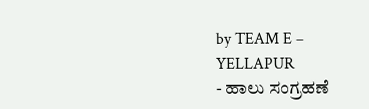by TEAM E – YELLAPUR
- ಹಾಲು ಸಂಗ್ರಹಣೆ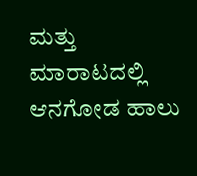ಮತ್ತು ಮಾರಾಟದಲ್ಲಿ ಆನಗೋಡ ಹಾಲು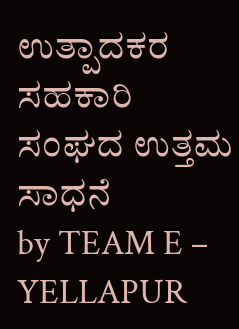ಉತ್ಪಾದಕರ ಸಹಕಾರಿ ಸಂಘದ ಉತ್ತಮ ಸಾಧನೆ
by TEAM E – YELLAPUR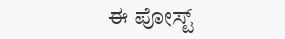ಈ ಪೋಸ್ಟ್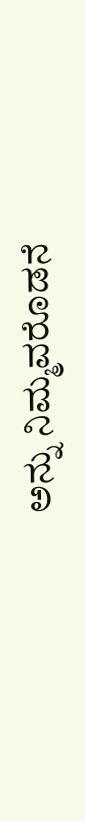ಅನ್ನು ನಿಮ್ಮವರೊಡನೆ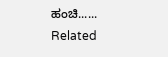ಹಂಚಿ......
Related